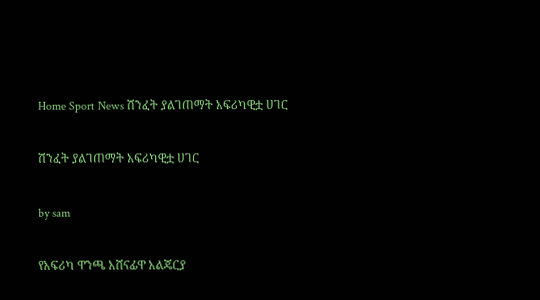Home Sport News ሽንፈት ያልገጠማት አፍሪካዊቷ ሀገር

ሽንፈት ያልገጠማት አፍሪካዊቷ ሀገር

by sam

የአፍሪካ ዋንጫ አሸናፊዋ አልጄርያ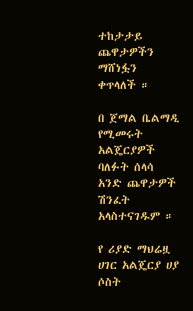ተከታታይ ጨዋታዎችን ማሸነፏን ቀጥላለች ።

በ ጀማል ቤልማዲ የሚመሩት አልጄርያዎች ባለፉት ሰላሳ አንድ ጨዋታዎች ሽንፈት አላስተናገዱም ።

የ ሪያድ ማህሬዟ ሀገር አልጄርያ ሀያ ሶስት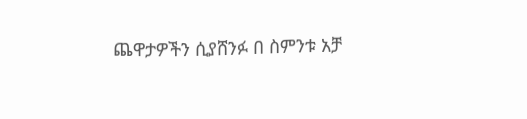ጨዋታዎችን ሲያሸንፉ በ ስምንቱ አቻ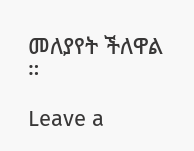መለያየት ችለዋል ።

Leave a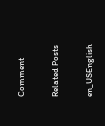Comment

Related Posts

en_USEnglish